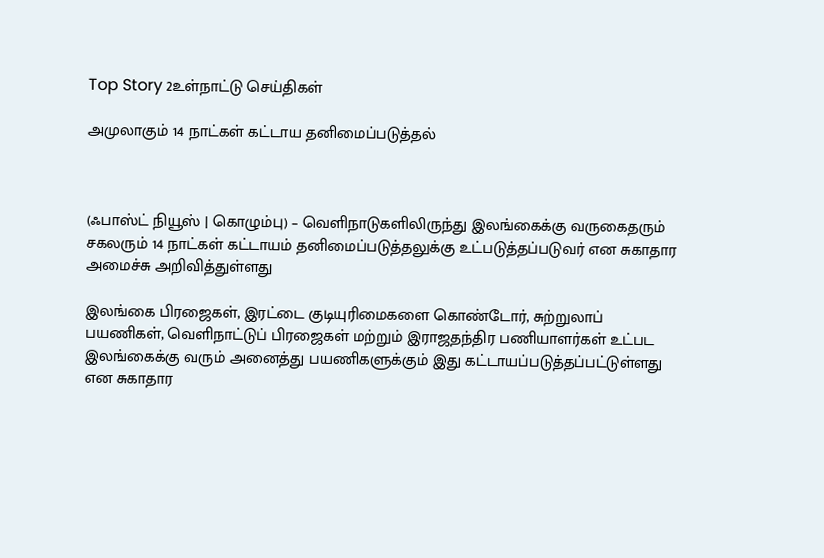Top Story 2உள்நாட்டு செய்திகள்

அமுலாகும் 14 நாட்கள் கட்டாய தனிமைப்படுத்தல்



(ஃபாஸ்ட் நியூஸ் | கொழும்பு) – வெளிநாடுகளிலிருந்து இலங்கைக்கு வருகைதரும் சகலரும் 14 நாட்கள் கட்டாயம் தனிமைப்படுத்தலுக்கு உட்படுத்தப்படுவர் என சுகாதார அமைச்சு அறிவித்துள்ளது

இலங்கை பிரஜைகள், இரட்டை குடியுரிமைகளை கொண்டோர், சுற்றுலாப் பயணிகள், வெளிநாட்டுப் பிரஜைகள் மற்றும் இராஜதந்திர பணியாளர்கள் உட்பட இலங்கைக்கு வரும் அனைத்து பயணிகளுக்கும் இது கட்டாயப்படுத்தப்பட்டுள்ளது என சுகாதார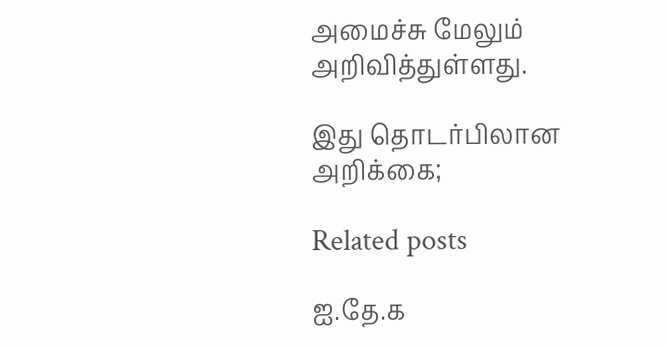அமைச்சு மேலும் அறிவித்துள்ளது.

இது தொடர்பிலான அறிக்கை;

Related posts

ஐ.தே.க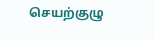செயற்குழு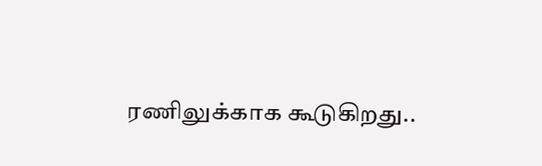ரணிலுக்காக கூடுகிறது..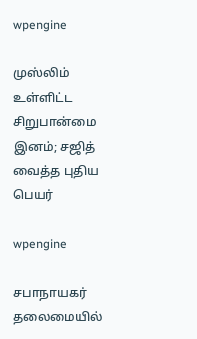wpengine

முஸ்லிம் உள்ளிட்ட சிறுபான்மை இனம்; சஜித் வைத்த புதிய பெயர்

wpengine

சபாநாயகர் தலைமையில்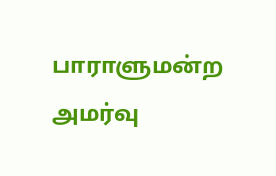பாராளுமன்ற அமர்வு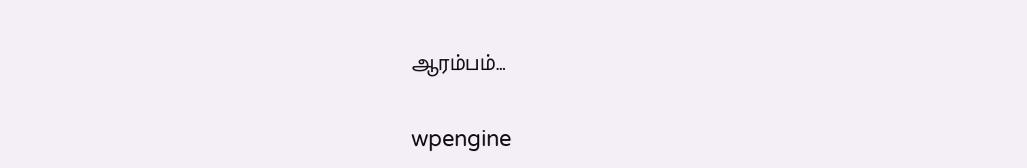ஆரம்பம்…

wpengine